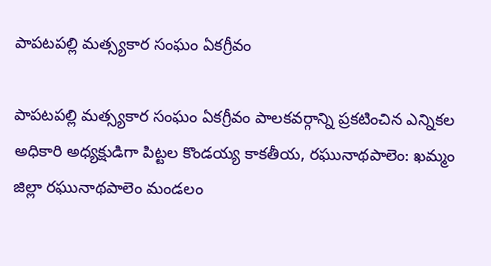పాపటపల్లి మత్స్యకార సంఘం ఏకగ్రీవం

పాపటపల్లి మత్స్యకార సంఘం ఏకగ్రీవం పాలకవర్గాన్ని ప్రకటించిన ఎన్నికల అధికారి అధ్యక్షుడిగా పిట్టల కొండయ్య కాకతీయ, రఘునాథపాలెం: ఖమ్మం జిల్లా రఘునాథపాలెం మండలం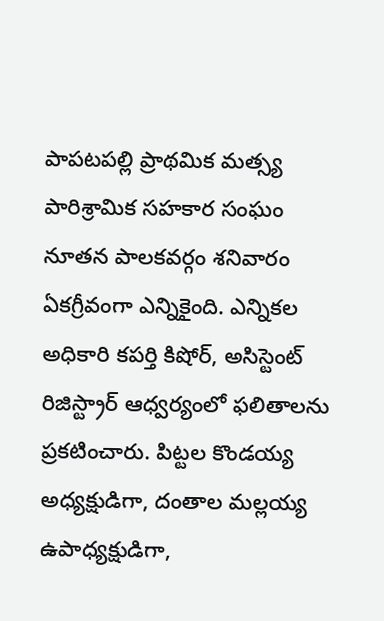పాపటపల్లి ప్రాథమిక మత్స్య పారిశ్రామిక సహకార సంఘం నూతన పాలకవర్గం శనివారం ఏకగ్రీవంగా ఎన్నికైంది. ఎన్నికల అధికారి కపర్తి కిషోర్, అసిస్టెంట్ రిజిస్ట్రార్ ఆధ్వర్యంలో ఫలితాలను ప్రకటించారు. పిట్టల కొండయ్య అధ్యక్షుడిగా, దంతాల మల్లయ్య ఉపాధ్యక్షుడిగా,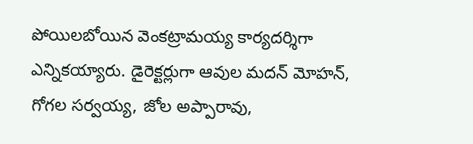పోయిలబోయిన వెంకట్రామయ్య కార్యదర్శిగా ఎన్నికయ్యారు. డైరెక్టర్లుగా ఆవుల మదన్ మోహన్, గోగల సర్వయ్య, జోల అప్పారావు,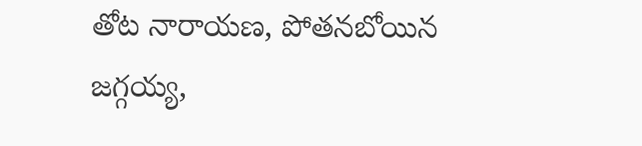తోట నారాయణ, పోతనబోయిన జగ్గయ్య,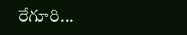రేగూరి...